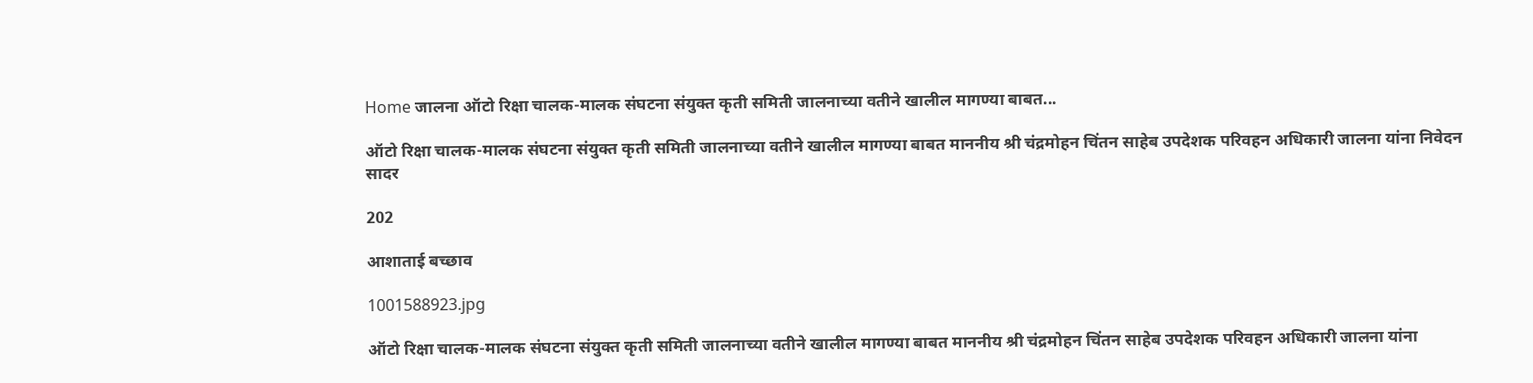Home जालना ऑटो रिक्षा चालक-मालक संघटना संयुक्त कृती समिती जालनाच्या वतीने खालील मागण्या बाबत...

ऑटो रिक्षा चालक-मालक संघटना संयुक्त कृती समिती जालनाच्या वतीने खालील मागण्या बाबत माननीय श्री चंद्रमोहन चिंतन साहेब उपदेशक परिवहन अधिकारी जालना यांना निवेदन सादर

202

आशाताई बच्छाव

1001588923.jpg

ऑटो रिक्षा चालक-मालक संघटना संयुक्त कृती समिती जालनाच्या वतीने खालील मागण्या बाबत माननीय श्री चंद्रमोहन चिंतन साहेब उपदेशक परिवहन अधिकारी जालना यांना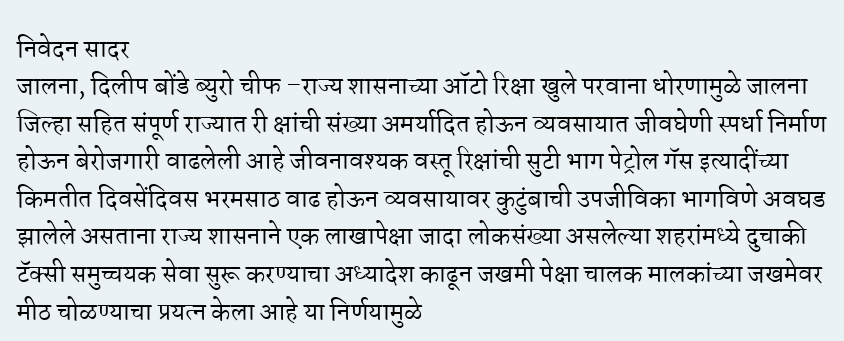निवेदन सादर
जालना, दिलीप बोंडे ब्युरो चीफ –राज्य शासनाच्या ऑटो रिक्षा खुले परवाना धोरणामुळे जालना जिल्हा सहित संपूर्ण राज्यात री क्षांची संख्या अमर्यादित होऊन व्यवसायात जीवघेणी स्पर्धा निर्माण होऊन बेरोजगारी वाढलेली आहे जीवनावश्यक वस्तू रिक्षांची सुटी भाग पेट्रोल गॅस इत्यादींच्या किमतीत दिवसेंदिवस भरमसाठ वाढ होऊन व्यवसायावर कुटुंबाची उपजीविका भागविणे अवघड झालेले असताना राज्य शासनाने एक लाखापेक्षा जादा लोकसंख्या असलेल्या शहरांमध्ये दुचाकी टॅक्सी समुच्चयक सेवा सुरू करण्याचा अध्यादेश काढून जखमी पेक्षा चालक मालकांच्या जखमेवर मीठ चोळण्याचा प्रयत्न केला आहे या निर्णयामुळे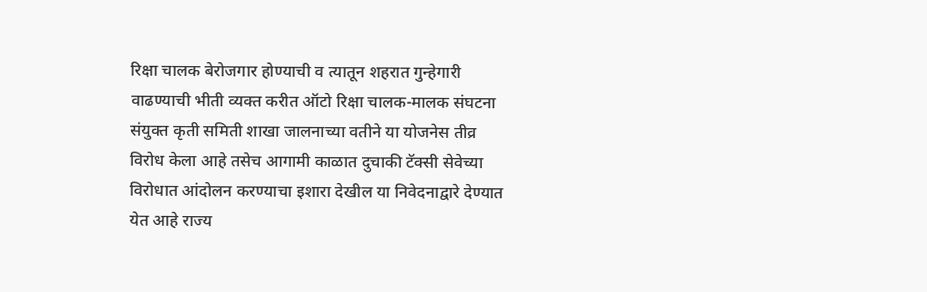रिक्षा चालक बेरोजगार होण्याची व त्यातून शहरात गुन्हेगारी वाढण्याची भीती व्यक्त करीत ऑटो रिक्षा चालक-मालक संघटना संयुक्त कृती समिती शाखा जालनाच्या वतीने या योजनेस तीव्र विरोध केला आहे तसेच आगामी काळात दुचाकी टॅक्सी सेवेच्या विरोधात आंदोलन करण्याचा इशारा देखील या निवेदनाद्वारे देण्यात येत आहे राज्य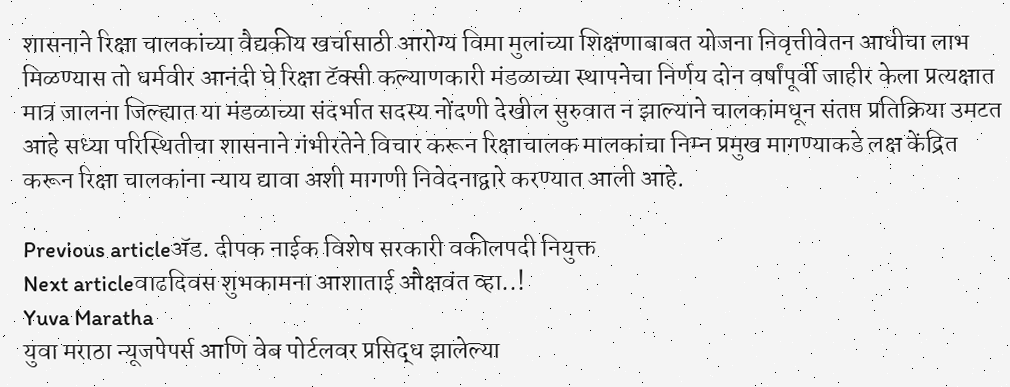शासनाने रिक्षा चालकांच्या वैद्यकीय खर्चासाठी आरोग्य विमा मुलांच्या शिक्षणाबाबत योजना निवृत्तीवेतन आधीचा लाभ मिळण्यास तो धर्मवीर आनंदी घे रिक्षा टॅक्सी कल्याणकारी मंडळाच्या स्थापनेचा निर्णय दोन वर्षांपूर्वी जाहीर केला प्रत्यक्षात मात्र जालना जिल्ह्यात या मंडळाच्या संदर्भात सदस्य नोंदणी देखील सुरुवात न झाल्याने चालकांमधून संतप्त प्रतिक्रिया उमटत आहे सध्या परिस्थितीचा शासनाने गंभीरतेने विचार करून रिक्षाचालक मालकांचा निम्न प्रमुख मागण्याकडे लक्ष केंद्रित करून रिक्षा चालकांना न्याय द्यावा अशी मागणी निवेदनाद्वारे करण्यात आली आहे.

Previous articleअ‍ॅड. दीपक नाईक विशेष सरकारी वकीलपदी नियुक्त
Next articleवाढदिवस शुभकामना आशाताई औक्षवंत व्हा..!
Yuva Maratha
युवा मराठा न्यूजपेपर्स आणि वेब पोर्टलवर प्रसिद्ध झालेल्या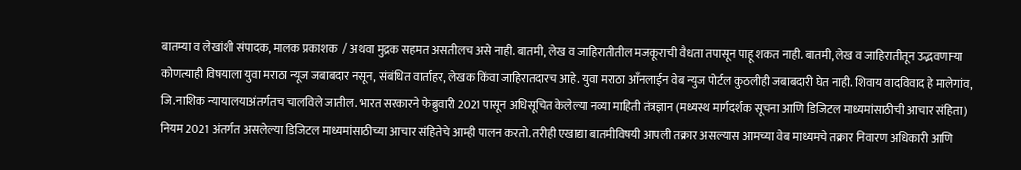बातम्या व लेखांशी संपादक, मालक प्रकाशक  / अथवा मुद्रक सहमत असतीलच असे नाही. बातमी, लेख व जाहिरातीतील मजकूराची वैधता तपासून पाहू शकत नाही. बातमी, लेख व जाहिरातीतून उद्भवणाऱ्या कोणत्याही विषयाला युवा मराठा न्यूज जबाबदार नसून, संबंधित वार्ताहर, लेखक किंवा जाहिरातदारच आहे. युवा मराठा आँनलाईन वेब न्युज पोर्टल कुठलीही जबाबदारी घेत नाही. शिवाय वादविवाद हे मालेगांव, जि.नाशिक न्यायालयाअंतर्गतच चालविले जातील. भारत सरकारने फेब्रुवारी 2021 पासून अधिसूचित केलेल्या नव्या माहिती तंत्रज्ञान (मध्यस्थ मार्गदर्शक सूचना आणि डिजिटल माध्यमांसाठीची आचार संहिता) नियम 2021 अंतर्गत असलेल्या डिजिटल माध्यमांसाठीच्या आचार संहितेचे आम्ही पालन करतो. तरीही एखाद्या बातमीविषयी आपली तक्रार असल्यास आमच्या वेब माध्यमचे तक्रार निवारण अधिकारी आणि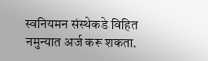स्वनियमन संस्थेकडे विहित नमुन्यात अर्ज करू शकता.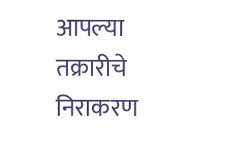आपल्या तक्रारीचे निराकरण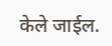केले जाईल.